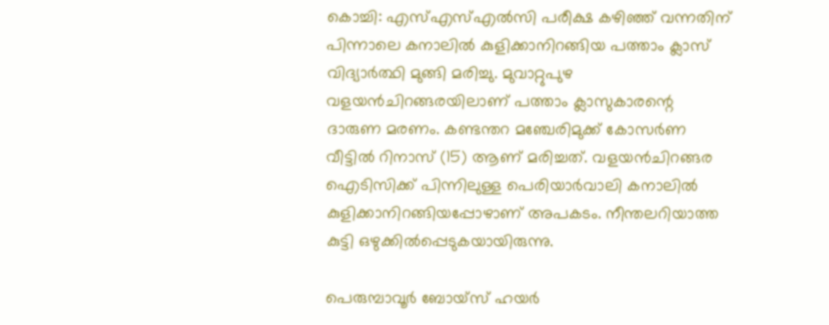കൊച്ചി: എസ്എസ്എല്‍സി പരീക്ഷ കഴിഞ്ഞ് വന്നതിന് പിന്നാലെ കനാലില്‍ കുളിക്കാനിറങ്ങിയ പത്താം ക്ലാസ് വിദ്യാര്‍ത്ഥി മുങ്ങി മരിച്ചു. മുവാറ്റുപുഴ വളയന്‍ചിറങ്ങരയിലാണ് പത്താം ക്ലാസുകാരന്റെ ദാരുണ മരണം. കണ്ടന്തറ മഞ്ചേരിമുക്ക് കോസര്‍ണ വീട്ടില്‍ റിനാസ് (15) ആണ് മരിച്ചത്. വളയന്‍ചിറങ്ങര ഐടിസിക്ക് പിന്നിലുള്ള പെരിയാര്‍വാലി കനാലില്‍ കുളിക്കാനിറങ്ങിയപ്പോഴാണ് അപകടം. നീന്തലറിയാത്ത കുട്ടി ഒഴുക്കില്‍പ്പെടുകയായിരുന്നു.

പെരുമ്പാവൂര്‍ ബോയ്‌സ് ഹയര്‍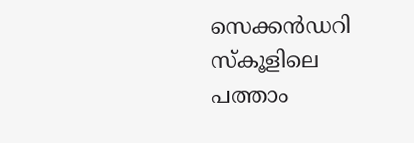സെക്കന്‍ഡറി സ്‌കൂളിലെ പത്താം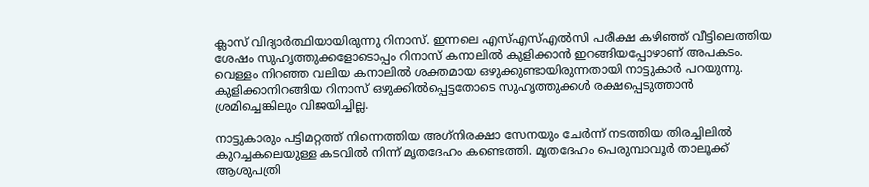ക്ലാസ് വിദ്യാര്‍ത്ഥിയായിരുന്നു റിനാസ്. ഇന്നലെ എസ്എസ്എല്‍സി പരീക്ഷ കഴിഞ്ഞ് വീട്ടിലെത്തിയ ശേഷം സുഹൃത്തുക്കളോടൊപ്പം റിനാസ് കനാലില്‍ കുളിക്കാന്‍ ഇറങ്ങിയപ്പോഴാണ് അപകടം. വെള്ളം നിറഞ്ഞ വലിയ കനാലില്‍ ശക്തമായ ഒഴുക്കുണ്ടായിരുന്നതായി നാട്ടുകാര്‍ പറയുന്നു. കുളിക്കാനിറങ്ങിയ റിനാസ് ഒഴുക്കില്‍പ്പെട്ടതോടെ സുഹൃത്തുക്കള്‍ രക്ഷപ്പെടുത്താന്‍ ശ്രമിച്ചെങ്കിലും വിജയിച്ചില്ല.

നാട്ടുകാരും പട്ടിമറ്റത്ത് നിന്നെത്തിയ അഗ്‌നിരക്ഷാ സേനയും ചേര്‍ന്ന് നടത്തിയ തിരച്ചിലില്‍ കുറച്ചകലെയുള്ള കടവില്‍ നിന്ന് മൃതദേഹം കണ്ടെത്തി. മൃതദേഹം പെരുമ്പാവൂര്‍ താലൂക്ക് ആശുപത്രി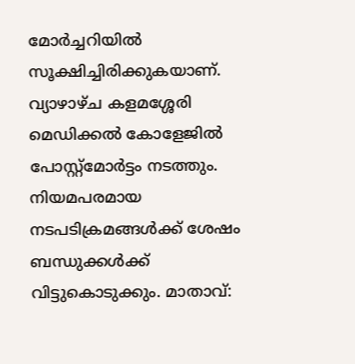മോര്‍ച്ചറിയില്‍ സൂക്ഷിച്ചിരിക്കുകയാണ്. വ്യാഴാഴ്ച കളമശ്ശേരി മെഡിക്കല്‍ കോളേജില്‍ പോസ്റ്റ്‌മോര്‍ട്ടം നടത്തും. നിയമപരമായ നടപടിക്രമങ്ങള്‍ക്ക് ശേഷം ബന്ധുക്കള്‍ക്ക് വിട്ടുകൊടുക്കും. മാതാവ്: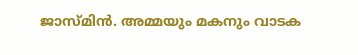ജാസ്മിന്‍. അമ്മയും മകനും വാടക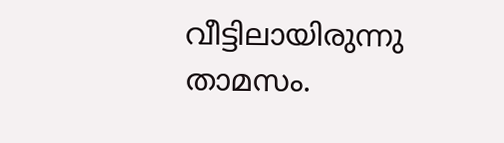വീട്ടിലായിരുന്നു താമസം.